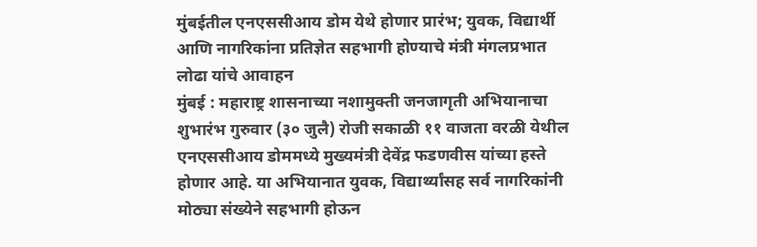मुंबईतील एनएससीआय डोम येथे होणार प्रारंभ; युवक, विद्यार्थी आणि नागरिकांना प्रतिज्ञेत सहभागी होण्याचे मंत्री मंगलप्रभात लोढा यांचे आवाहन
मुंबई : महाराष्ट्र शासनाच्या नशामुक्ती जनजागृती अभियानाचा शुभारंभ गुरुवार (३० जुलै) रोजी सकाळी ११ वाजता वरळी येथील एनएससीआय डोममध्ये मुख्यमंत्री देवेंद्र फडणवीस यांच्या हस्ते होणार आहे. या अभियानात युवक, विद्यार्थ्यांसह सर्व नागरिकांनी मोठ्या संख्येने सहभागी होऊन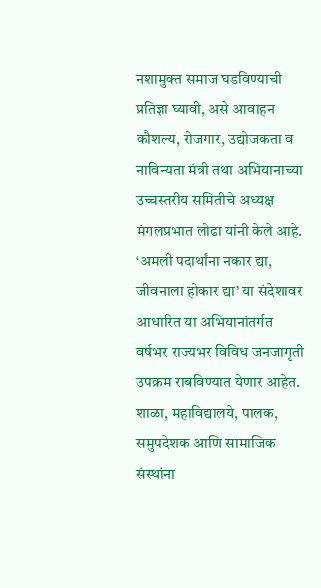नशामुक्त समाज घडविण्याची प्रतिज्ञा घ्यावी, असे आवाहन कौशल्य, रोजगार, उद्योजकता व नाविन्यता मंत्री तथा अभियानाच्या उच्चस्तरीय समितीचे अध्यक्ष मंगलप्रभात लोढा यांनी केले आहे.
‘अमली पदार्थांना नकार द्या, जीवनाला होकार द्या’ या संदेशावर आधारित या अभियानांतर्गत वर्षभर राज्यभर विविध जनजागृती उपक्रम राबविण्यात येणार आहेत. शाळा, महाविद्यालये, पालक, समुपदेशक आणि सामाजिक संस्थांना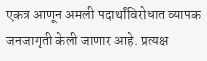एकत्र आणून अमली पदार्थांविरोधात व्यापक जनजागृती केली जाणार आहे. प्रत्यक्ष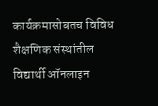कार्यक्रमासोबतच विविध शैक्षणिक संस्थांतील विद्यार्थी ऑनलाइन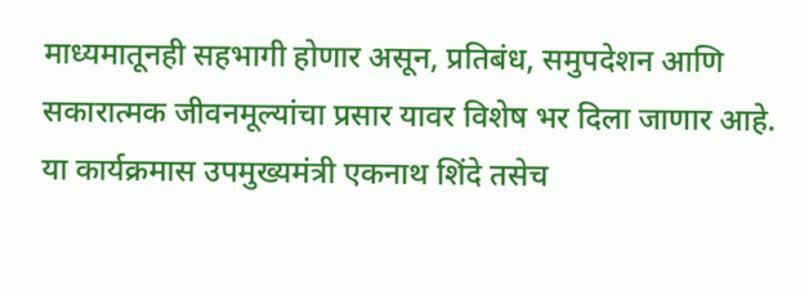माध्यमातूनही सहभागी होणार असून, प्रतिबंध, समुपदेशन आणि सकारात्मक जीवनमूल्यांचा प्रसार यावर विशेष भर दिला जाणार आहे.
या कार्यक्रमास उपमुख्यमंत्री एकनाथ शिंदे तसेच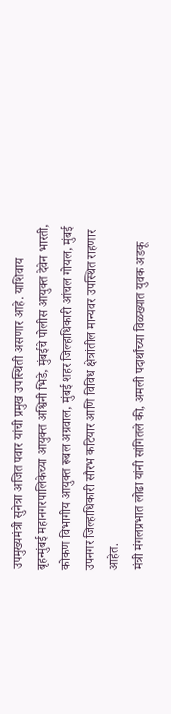उपमुख्यमंत्री सुनेत्रा अजित पवार यांची प्रमुख उपस्थिती असणार आहे. याशिवाय बृहन्मुंबई महानगरपालिकेच्या आयुक्त अश्विनी भिडे, मुंबईचे पोलीस आयुक्त देवेन भारती, कोकण विभागीय आयुक्त रूबल अग्रवाल, मुंबई शहर जिल्हाधिकारी आंचल गोयल, मुंबई उपनगर जिल्हाधिकारी सौरभ कटियार आणि विविध क्षेत्रांतील मान्यवर उपस्थित राहणार आहेत.
मंत्री मंगलप्रभात लोढा यांनी सांगितले की, अमली पदार्थांच्या विळख्यात युवक अडकू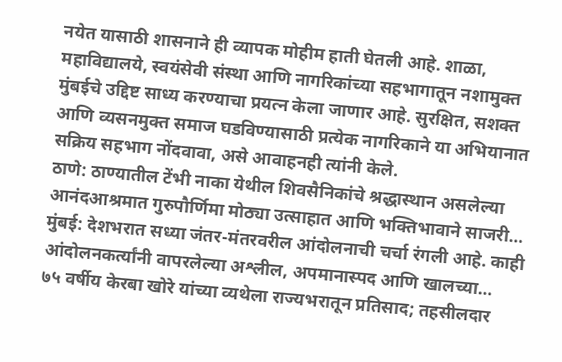नयेत यासाठी शासनाने ही व्यापक मोहीम हाती घेतली आहे. शाळा, महाविद्यालये, स्वयंसेवी संस्था आणि नागरिकांच्या सहभागातून नशामुक्त मुंबईचे उद्दिष्ट साध्य करण्याचा प्रयत्न केला जाणार आहे. सुरक्षित, सशक्त आणि व्यसनमुक्त समाज घडविण्यासाठी प्रत्येक नागरिकाने या अभियानात सक्रिय सहभाग नोंदवावा, असे आवाहनही त्यांनी केले.
ठाणे: ठाण्यातील टेंभी नाका येथील शिवसैनिकांचे श्रद्धास्थान असलेल्या आनंदआश्रमात गुरुपौर्णिमा मोठ्या उत्साहात आणि भक्तिभावाने साजरी…
मुंबई: देशभरात सध्या जंतर-मंतरवरील आंदोलनाची चर्चा रंगली आहे. काही आंदोलनकर्त्यांनी वापरलेल्या अश्लील, अपमानास्पद आणि खालच्या…
७५ वर्षीय केरबा खोरे यांच्या व्यथेला राज्यभरातून प्रतिसाद; तहसीलदार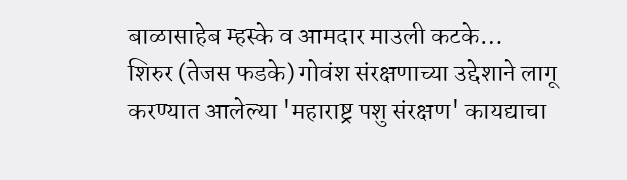बाळासाहेब म्हस्के व आमदार माउली कटके…
शिरुर (तेजस फडके) गोवंश संरक्षणाच्या उद्देशाने लागू करण्यात आलेल्या 'महाराष्ट्र पशु संरक्षण' कायद्याचा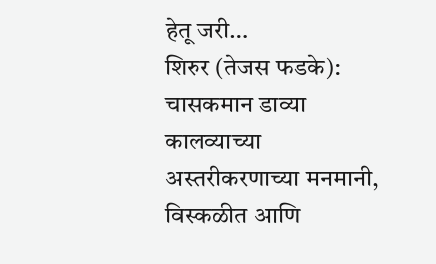हेतू जरी…
शिरुर (तेजस फडके): चासकमान डाव्या कालव्याच्या अस्तरीकरणाच्या मनमानी, विस्कळीत आणि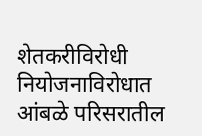शेतकरीविरोधी नियोजनाविरोधात आंबळे परिसरातील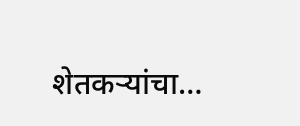शेतकऱ्यांचा…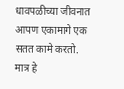धावपळीच्या जीवनात आपण एकामागे एक सतत कामे करतो. मात्र हे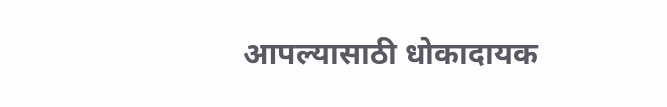आपल्यासाठी धोकादायक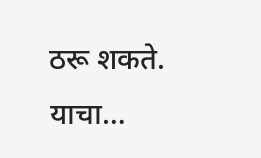ठरू शकते. याचा…